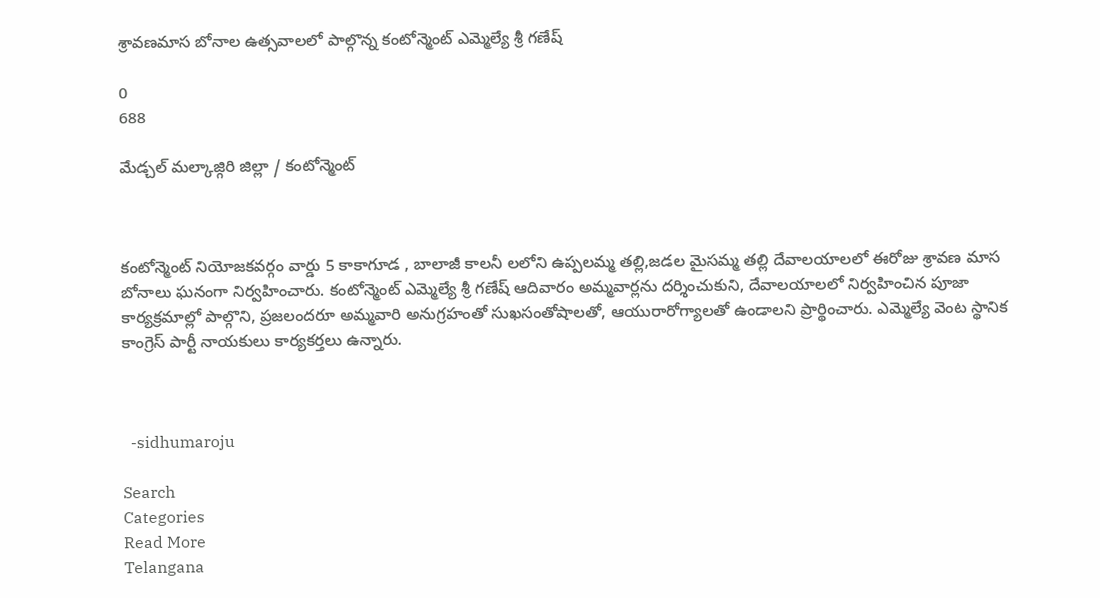శ్రావణమాస బోనాల ఉత్సవాలలో పాల్గొన్న కంటోన్మెంట్ ఎమ్మెల్యే శ్రీ గణేష్

0
688

మేడ్చల్ మల్కాజ్గిరి జిల్లా / కంటోన్మెంట్



కంటోన్మెంట్ నియోజకవర్గం వార్డు 5 కాకాగూడ , బాలాజీ కాలనీ లలోని ఉప్పలమ్మ తల్లి,జడల మైసమ్మ తల్లి దేవాలయాలలో ఈరోజు శ్రావణ మాస బోనాలు ఘనంగా నిర్వహించారు. కంటోన్మెంట్ ఎమ్మెల్యే శ్రీ గణేష్ ఆదివారం అమ్మవార్లను దర్శించుకుని, దేవాలయాలలో నిర్వహించిన పూజా కార్యక్రమాల్లో పాల్గొని, ప్రజలందరూ అమ్మవారి అనుగ్రహంతో సుఖసంతోషాలతో, ఆయురారోగ్యాలతో ఉండాలని ప్రార్థించారు. ఎమ్మెల్యే వెంట స్థానిక కాంగ్రెస్ పార్టీ నాయకులు కార్యకర్తలు ఉన్నారు.



  -sidhumaroju

Search
Categories
Read More
Telangana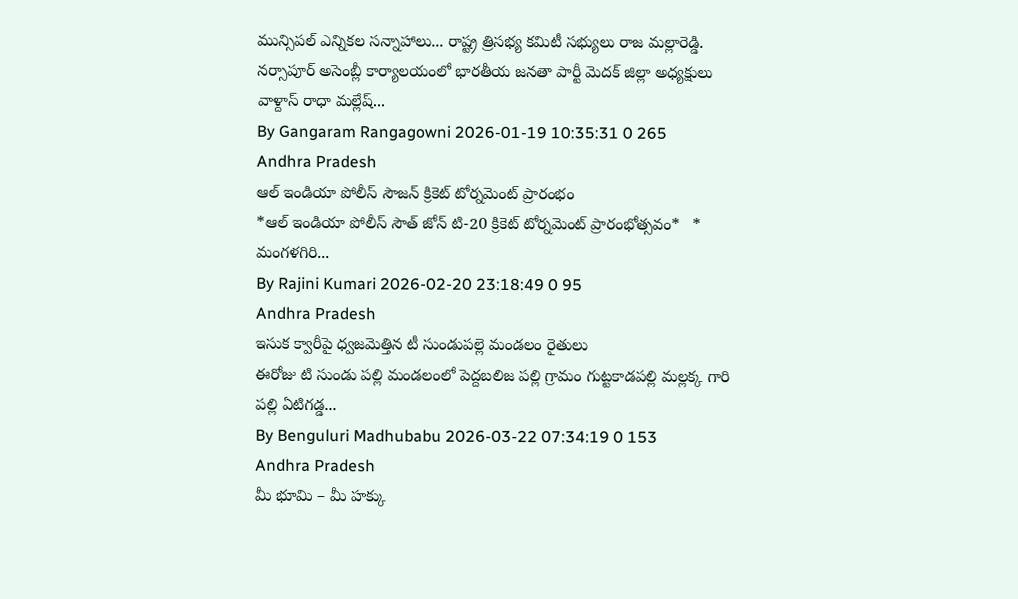మున్సిపల్ ఎన్నికల సన్నాహాలు... రాష్ట్ర త్రిసభ్య కమిటీ సభ్యులు రాజ మల్లారెడ్డి.
నర్సాపూర్ అసెంబ్లీ కార్యాలయంలో భారతీయ జనతా పార్టీ మెదక్ జిల్లా అధ్యక్షులు వాళ్దాస్ రాధా మల్లేష్...
By Gangaram Rangagowni 2026-01-19 10:35:31 0 265
Andhra Pradesh
ఆల్ ఇండియా పోలీస్ సౌజన్ క్రికెట్ టోర్నమెంట్ ప్రారంభం
*ఆల్ ఇండియా పోలీస్ సౌత్ జోన్ టి-20 క్రికెట్ టోర్నమెంట్ ప్రారంభోత్సవం*   * మంగళగిరి...
By Rajini Kumari 2026-02-20 23:18:49 0 95
Andhra Pradesh
ఇసుక క్వారీపై ధ్వజమెత్తిన టీ సుండుపల్లె మండలం రైతులు
ఈరోజు టి సుండు పల్లి మండలంలో పెద్దబలిజ పల్లి గ్రామం గుట్టకాడపల్లి మల్లక్క గారి పల్లి ఏటిగడ్డ...
By Benguluri Madhubabu 2026-03-22 07:34:19 0 153
Andhra Pradesh
మీ భూమి – మీ హక్కు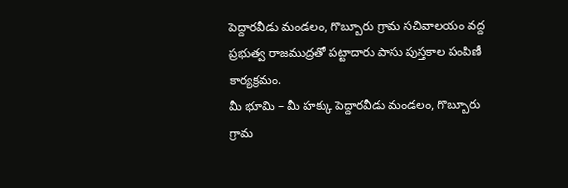పెద్దారవీడు మండలం, గొబ్బూరు గ్రామ సచివాలయం వద్ద ప్రభుత్వ రాజముద్రతో పట్టాదారు పాసు పుస్తకాల పంపిణీ కార్యక్రమం.
మీ భూమి – మీ హక్కు పెద్దారవీడు మండలం, గొబ్బూరు గ్రామ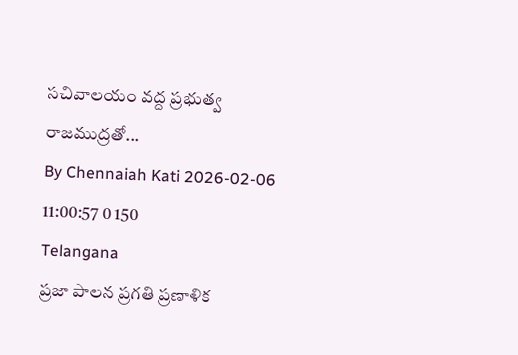సచివాలయం వద్ద ప్రభుత్వ రాజముద్రతో...
By Chennaiah Kati 2026-02-06 11:00:57 0 150
Telangana
ప్రజా పాలన ప్రగతి ప్రణాళిక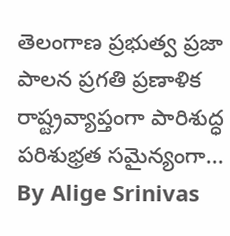తెలంగాణ ప్రభుత్వ ప్రజా పాలన ప్రగతి ప్రణాళిక రాష్ట్రవ్యాప్తంగా పారిశుద్ధ పరిశుభ్రత సమైన్యంగా...
By Alige Srinivas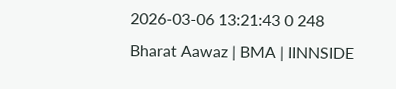2026-03-06 13:21:43 0 248
Bharat Aawaz | BMA | IINNSIDE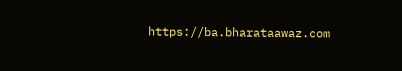https://ba.bharataawaz.com